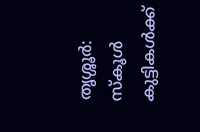തൃശ്ശൂർ: സ്കൂൾ കുട്ടികൾക്ക്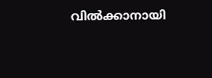വിൽക്കാനായി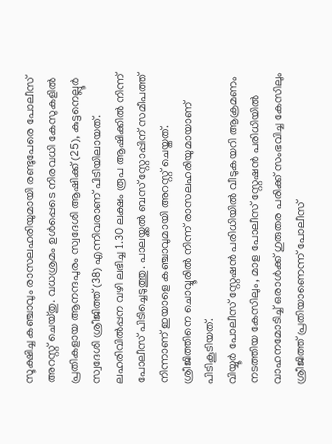സൂക്ഷിച്ച കഞ്ചാവും രാസലഹരിയുമായി രണ്ടുപേരെ പോലീസ് അറസ്റ്റ് ചെയ്തു. വധശ്രമം ഉൾപ്പെടെ നിരവധി കേസുകളിൽ പ്രതികളായ ആനന്ദപുരം സ്വദേശി ആഷിക്ക് (25), കുട്ടനെല്ലൂർ സ്വദേശി ശ്രീജിത്ത് (38) എന്നിവരാണ് പിടിയിലായത്.
ലഹരിവിൽപ്പന വഴി ലഭിച്ച 1.30 ലക്ഷം രൂപ ആഷിക്കിൽ നിന്ന് പോലീസ് പിടിച്ചെടുത്തു. പാലയ്ക്കൽ ബസ് സ്റ്റോപ്പിന് സമീപത്ത് നിന്നാണ് ഇയാളെ കഞ്ചാവുമായി അറസ്റ്റ് ചെയ്തത്. ശ്രീജിത്തിനെ ചൊവ്വൂരിൽ നിന്ന് രാസലഹരിയുമായാണ് പിടികൂടിയത്.
വിയ്യൂർ പോലീസ് സ്റ്റേഷൻ പരിധിയിൽ വീടുകയറി ആക്രമണം നടത്തിയ കേസിലും, മാള പോലീസ് സ്റ്റേഷൻ പരിധിയിൽ വാഹനമോടിച്ച് ഒരാൾക്ക് ഗുരുതര പരിക്ക് സംഭവിച്ച കേസിലും ശ്രീജിത്ത് പ്രതിയാണെന്ന് പോലീസ്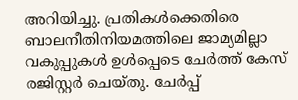അറിയിച്ചു. പ്രതികൾക്കെതിരെ ബാലനീതിനിയമത്തിലെ ജാമ്യമില്ലാ വകുപ്പുകൾ ഉൾപ്പെടെ ചേർത്ത് കേസ് രജിസ്റ്റർ ചെയ്തു. ചേർപ്പ്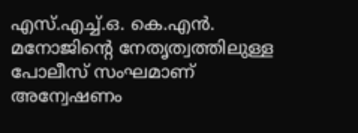എസ്.എച്ച്.ഒ. കെ.എൻ. മനോജിന്റെ നേതൃത്വത്തിലുള്ള പോലീസ് സംഘമാണ് അന്വേഷണം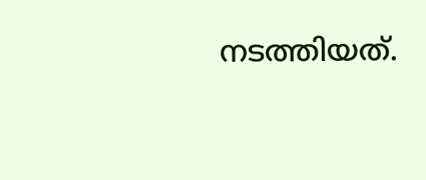നടത്തിയത്.